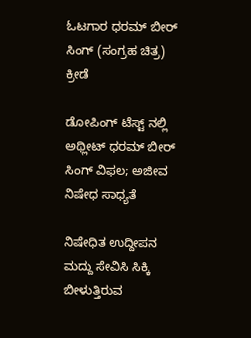ಓಟಗಾರ ಧರಮ್ ಬೀರ್ ಸಿಂಗ್ (ಸಂಗ್ರಹ ಚಿತ್ರ)
ಕ್ರೀಡೆ

ಡೋಪಿಂಗ್ ಟೆಸ್ಟ್ ನಲ್ಲಿ ಅಥ್ಲೀಟ್ ಧರಮ್ ಬೀರ್ ಸಿಂಗ್ ವಿಫಲ; ಅಜೀವ ನಿಷೇಧ ಸಾಧ್ಯತೆ

ನಿಷೇಧಿತ ಉದ್ದೀಪನ ಮದ್ದು ಸೇವಿಸಿ ಸಿಕ್ಕಿ ಬೀಳುತ್ತಿರುವ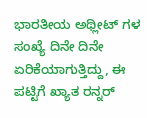ಭಾರತೀಯ ಅಥ್ಲೀಟ್ ಗಳ ಸಂಖ್ಯೆ ದಿನೇ ದಿನೇ ಏರಿಕೆಯಾಗುತ್ತಿದ್ದು, ಈ ಪಟ್ಟಿಗೆ ಖ್ಯಾತ ರನ್ನರ್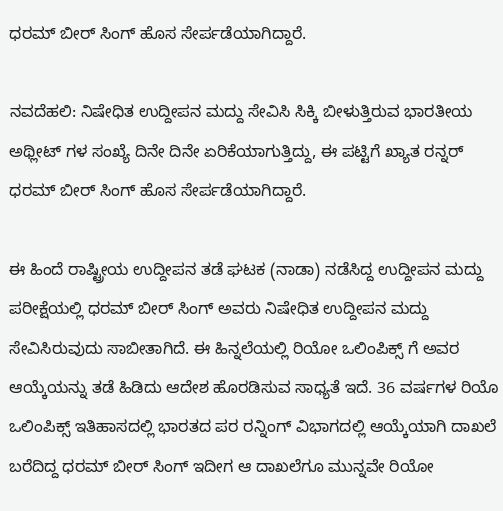ಧರಮ್ ಬೀರ್ ಸಿಂಗ್ ಹೊಸ ಸೇರ್ಪಡೆಯಾಗಿದ್ದಾರೆ.

ನವದೆಹಲಿ: ನಿಷೇಧಿತ ಉದ್ದೀಪನ ಮದ್ದು ಸೇವಿಸಿ ಸಿಕ್ಕಿ ಬೀಳುತ್ತಿರುವ ಭಾರತೀಯ ಅಥ್ಲೀಟ್ ಗಳ ಸಂಖ್ಯೆ ದಿನೇ ದಿನೇ ಏರಿಕೆಯಾಗುತ್ತಿದ್ದು, ಈ ಪಟ್ಟಿಗೆ ಖ್ಯಾತ ರನ್ನರ್ ಧರಮ್ ಬೀರ್ ಸಿಂಗ್ ಹೊಸ ಸೇರ್ಪಡೆಯಾಗಿದ್ದಾರೆ.

ಈ ಹಿಂದೆ ರಾಷ್ಟ್ರೀಯ ಉದ್ದೀಪನ ತಡೆ ಘಟಕ (ನಾಡಾ) ನಡೆಸಿದ್ದ ಉದ್ದೀಪನ ಮದ್ದು ಪರೀಕ್ಷೆಯಲ್ಲಿ ಧರಮ್ ಬೀರ್ ಸಿಂಗ್ ಅವರು ನಿಷೇಧಿತ ಉದ್ದೀಪನ ಮದ್ದು ಸೇವಿಸಿರುವುದು ಸಾಬೀತಾಗಿದೆ. ಈ ಹಿನ್ನಲೆಯಲ್ಲಿ ರಿಯೋ ಒಲಿಂಪಿಕ್ಸ್ ಗೆ ಅವರ ಆಯ್ಕೆಯನ್ನು ತಡೆ ಹಿಡಿದು ಆದೇಶ ಹೊರಡಿಸುವ ಸಾಧ್ಯತೆ ಇದೆ. 36 ವರ್ಷಗಳ ರಿಯೊ ಒಲಿಂಪಿಕ್ಸ್ ಇತಿಹಾಸದಲ್ಲಿ ಭಾರತದ ಪರ ರನ್ನಿಂಗ್ ವಿಭಾಗದಲ್ಲಿ ಆಯ್ಕೆಯಾಗಿ ದಾಖಲೆ ಬರೆದಿದ್ದ ಧರಮ್ ಬೀರ್ ಸಿಂಗ್ ಇದೀಗ ಆ ದಾಖಲೆಗೂ ಮುನ್ನವೇ ರಿಯೋ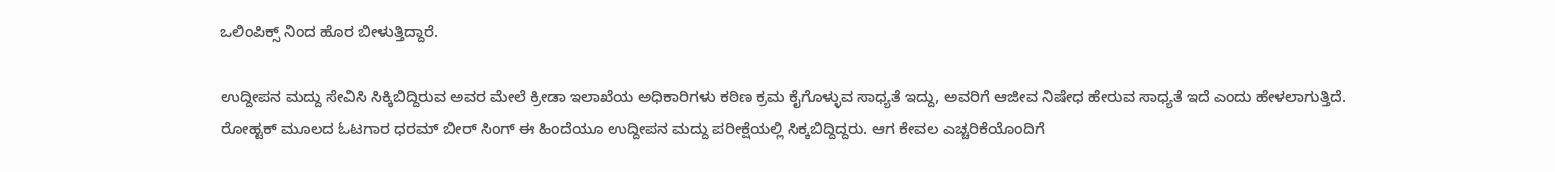ಒಲಿಂಪಿಕ್ಸ್ ನಿಂದ ಹೊರ ಬೀಳುತ್ತಿದ್ದಾರೆ.

ಉದ್ದೀಪನ ಮದ್ದು ಸೇವಿಸಿ ಸಿಕ್ಕಿಬಿದ್ದಿರುವ ಅವರ ಮೇಲೆ ಕ್ರೀಡಾ ಇಲಾಖೆಯ ಅಧಿಕಾರಿಗಳು ಕಠಿಣ ಕ್ರಮ ಕೈಗೊಳ್ಳುವ ಸಾಧ್ಯತೆ ಇದ್ದು, ಅವರಿಗೆ ಆಜೀವ ನಿಷೇಧ ಹೇರುವ ಸಾಧ್ಯತೆ ಇದೆ ಎಂದು ಹೇಳಲಾಗುತ್ತಿದೆ. ರೋಹ್ಟಕ್ ಮೂಲದ ಓಟಗಾರ ಧರಮ್ ಬೀರ್ ಸಿಂಗ್ ಈ ಹಿಂದೆಯೂ ಉದ್ದೀಪನ ಮದ್ದು ಪರೀಕ್ಷೆಯಲ್ಲಿ ಸಿಕ್ಕಬಿದ್ದಿದ್ದರು. ಆಗ ಕೇವಲ ಎಚ್ಚರಿಕೆಯೊಂದಿಗೆ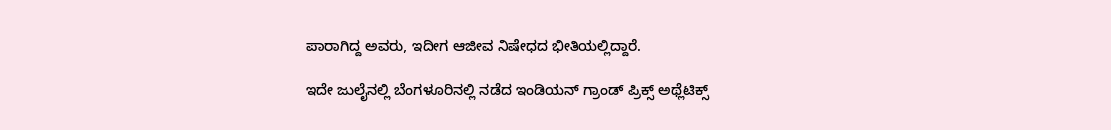ಪಾರಾಗಿದ್ದ ಅವರು, ಇದೀಗ ಆಜೀವ ನಿಷೇಧದ ಭೀತಿಯಲ್ಲಿದ್ದಾರೆ.

ಇದೇ ಜುಲೈನಲ್ಲಿ ಬೆಂಗಳೂರಿನಲ್ಲಿ ನಡೆದ ಇಂಡಿಯನ್ ಗ್ರಾಂಡ್ ಪ್ರಿಕ್ಸ್ ಅಥ್ಲೆಟಿಕ್ಸ್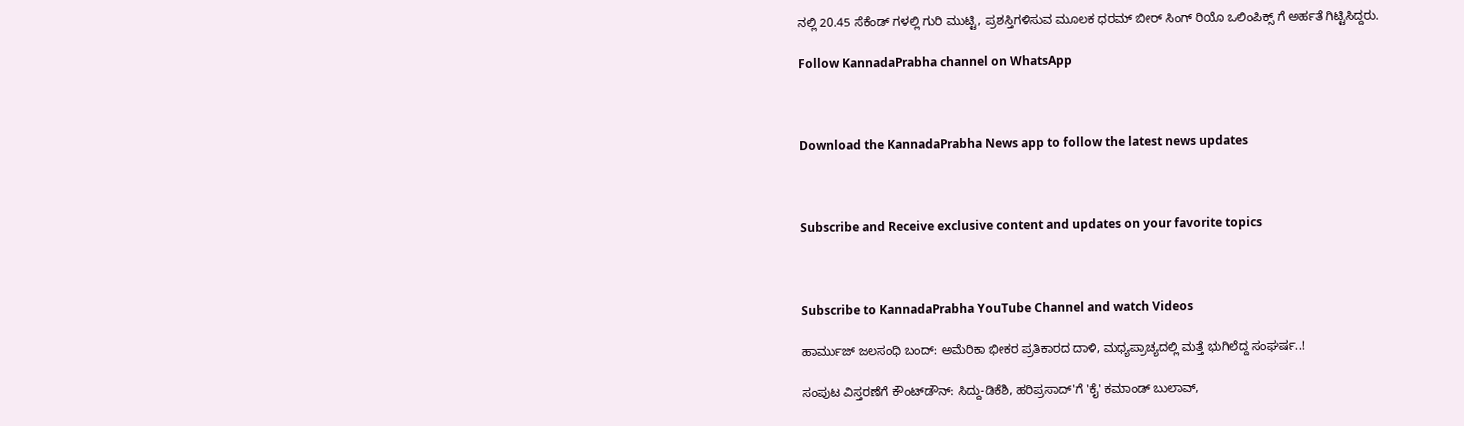ನಲ್ಲಿ 20.45 ಸೆಕೆಂಡ್ ಗಳಲ್ಲಿ ಗುರಿ ಮುಟ್ಟಿ, ಪ್ರಶಸ್ತಿಗಳಿಸುವ ಮೂಲಕ ಧರಮ್ ಬೀರ್ ಸಿಂಗ್ ರಿಯೊ ಒಲಿಂಪಿಕ್ಸ್ ಗೆ ಅರ್ಹತೆ ಗಿಟ್ಟಿಸಿದ್ದರು.

Follow KannadaPrabha channel on WhatsApp



Download the KannadaPrabha News app to follow the latest news updates



Subscribe and Receive exclusive content and updates on your favorite topics



Subscribe to KannadaPrabha YouTube Channel and watch Videos

ಹಾರ್ಮುಜ್ ಜಲಸಂಧಿ ಬಂದ್: ಅಮೆರಿಕಾ ಭೀಕರ ಪ್ರತಿಕಾರದ ದಾಳಿ, ಮಧ್ಯಪ್ರಾಚ್ಯದಲ್ಲಿ ಮತ್ತೆ ಭುಗಿಲೆದ್ದ ಸಂಘರ್ಷ..!

ಸಂಪುಟ ವಿಸ್ತರಣೆಗೆ ಕೌಂಟ್‌ಡೌನ್: ಸಿದ್ದು-ಡಿಕೆಶಿ, ಹರಿಪ್ರಸಾದ್'ಗೆ 'ಕೈ' ಕಮಾಂಡ್ ಬುಲಾವ್,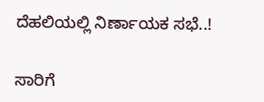ದೆಹಲಿಯಲ್ಲಿ ನಿರ್ಣಾಯಕ ಸಭೆ..!

ಸಾರಿಗೆ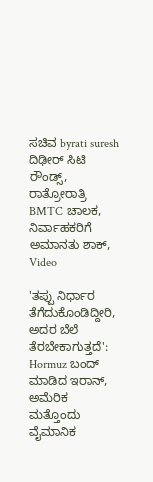ಸಚಿವ byrati suresh ದಿಢೀರ್ ಸಿಟಿ ರೌಂಡ್ಸ್, ರಾತ್ರೋರಾತ್ರಿ BMTC ಚಾಲಕ, ನಿರ್ವಾಹಕರಿಗೆ ಅಮಾನತು ಶಾಕ್, Video

'ತಪ್ಪು ನಿರ್ಧಾರ ತೆಗೆದುಕೊಂಡಿದ್ದೀರಿ, ಅದರ ಬೆಲೆ ತೆರಬೇಕಾಗುತ್ತದೆ': Hormuz ಬಂದ್ ಮಾಡಿದ ಇರಾನ್, ಅಮೆರಿಕ ಮತ್ತೊಂದು ವೈಮಾನಿಕ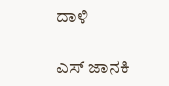ದಾಳಿ

ಎಸ್ ಜಾನಕಿ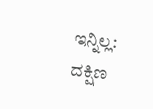ಇನ್ನಿಲ್ಲ: ದಕ್ಷಿಣ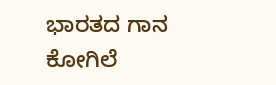ಭಾರತದ ಗಾನ ಕೋಗಿಲೆ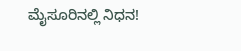ಮೈಸೂರಿನಲ್ಲಿ ನಿಧನ!